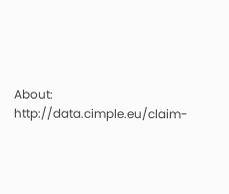About: http://data.cimple.eu/claim-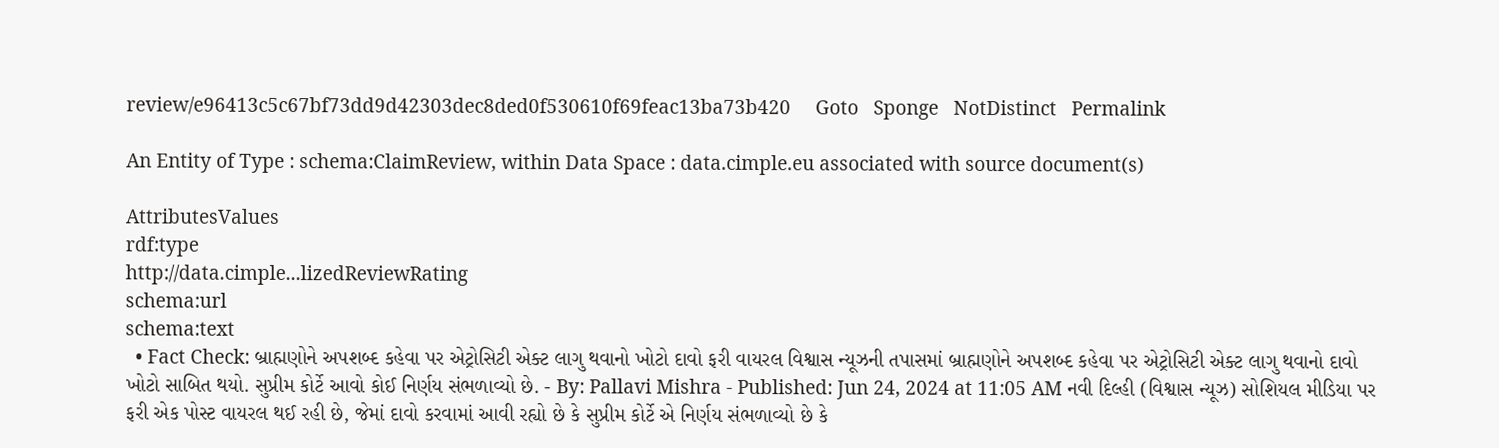review/e96413c5c67bf73dd9d42303dec8ded0f530610f69feac13ba73b420     Goto   Sponge   NotDistinct   Permalink

An Entity of Type : schema:ClaimReview, within Data Space : data.cimple.eu associated with source document(s)

AttributesValues
rdf:type
http://data.cimple...lizedReviewRating
schema:url
schema:text
  • Fact Check: બ્રાહ્મણોને અપશબ્દ કહેવા પર એટ્રોસિટી એક્ટ લાગુ થવાનો ખોટો દાવો ફરી વાયરલ વિશ્વાસ ન્યૂઝની તપાસમાં બ્રાહ્મણોને અપશબ્દ કહેવા પર એટ્રોસિટી એક્ટ લાગુ થવાનો દાવો ખોટો સાબિત થયો. સુપ્રીમ કોર્ટે આવો કોઈ નિર્ણય સંભળાવ્યો છે. - By: Pallavi Mishra - Published: Jun 24, 2024 at 11:05 AM નવી દિલ્હી (વિશ્વાસ ન્યૂઝ) સોશિયલ મીડિયા પર ફરી એક પોસ્ટ વાયરલ થઈ રહી છે, જેમાં દાવો કરવામાં આવી રહ્યો છે કે સુપ્રીમ કોર્ટે એ નિર્ણય સંભળાવ્યો છે કે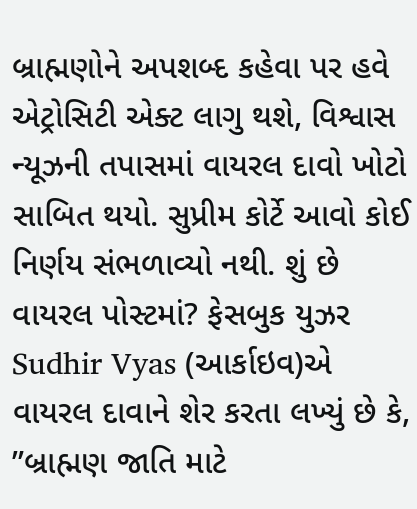બ્રાહ્મણોને અપશબ્દ કહેવા પર હવે એટ્રોસિટી એક્ટ લાગુ થશે, વિશ્વાસ ન્યૂઝની તપાસમાં વાયરલ દાવો ખોટો સાબિત થયો. સુપ્રીમ કોર્ટે આવો કોઈ નિર્ણય સંભળાવ્યો નથી. શું છે વાયરલ પોસ્ટમાં? ફેસબુક યુઝર Sudhir Vyas (આર્કાઇવ)એ વાયરલ દાવાને શેર કરતા લખ્યું છે કે, ”બ્રાહ્મણ જાતિ માટે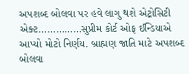અપશબ્દ બોલવા પર હવે લાગુ થશે એટ્રોસિટી એક્ટ……………સુપ્રીમ કોર્ટ ઓફ ઈન્ડિયાએ આપ્યો મોટો નિર્ણય. બ્રાહ્મણ જાતિ માટે અપશબ્દ બોલવા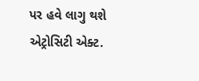પર હવે લાગુ થશે એટ્રોસિટી એક્ટ.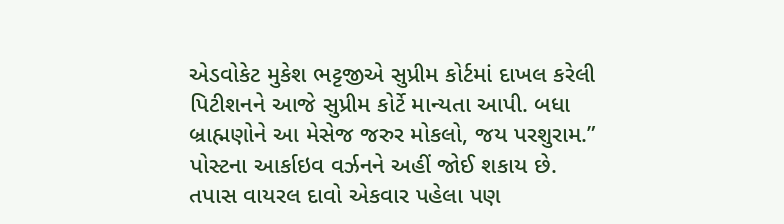એડવોકેટ મુકેશ ભટ્ટજીએ સુપ્રીમ કોર્ટમાં દાખલ કરેલી પિટીશનને આજે સુપ્રીમ કોર્ટે માન્યતા આપી. બધા બ્રાહ્મણોને આ મેસેજ જરુર મોકલો, જય પરશુરામ.” પોસ્ટના આર્કાઇવ વર્ઝનને અહીં જોઈ શકાય છે. તપાસ વાયરલ દાવો એકવાર પહેલા પણ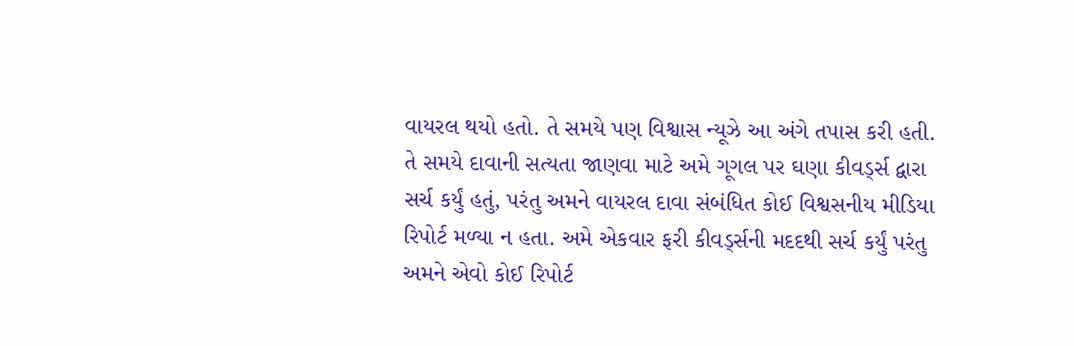વાયરલ થયો હતો. તે સમયે પણ વિશ્વાસ ન્યૂઝે આ અંગે તપાસ કરી હતી. તે સમયે દાવાની સત્યતા જાણવા માટે અમે ગૂગલ પર ઘણા કીવર્ડ્સ દ્વારા સર્ચ કર્યું હતું, પરંતુ અમને વાયરલ દાવા સંબંધિત કોઈ વિશ્વસનીય મીડિયા રિપોર્ટ મળ્યા ન હતા. અમે એકવાર ફરી કીવર્ડ્સની મદદથી સર્ચ કર્યું પરંતુ અમને એવો કોઈ રિપોર્ટ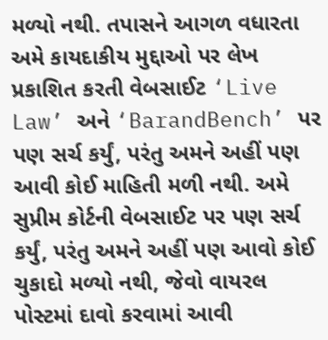મળ્યો નથી. તપાસને આગળ વધારતા અમે કાયદાકીય મુદ્દાઓ પર લેખ પ્રકાશિત કરતી વેબસાઈટ ‘Live Law’ અને ‘BarandBench’ પર પણ સર્ચ કર્યું, પરંતુ અમને અહીં પણ આવી કોઈ માહિતી મળી નથી. અમે સુપ્રીમ કોર્ટની વેબસાઈટ પર પણ સર્ચ કર્યું, પરંતુ અમને અહીં પણ આવો કોઈ ચુકાદો મળ્યો નથી, જેવો વાયરલ પોસ્ટમાં દાવો કરવામાં આવી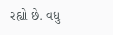રહ્યો છે. વધુ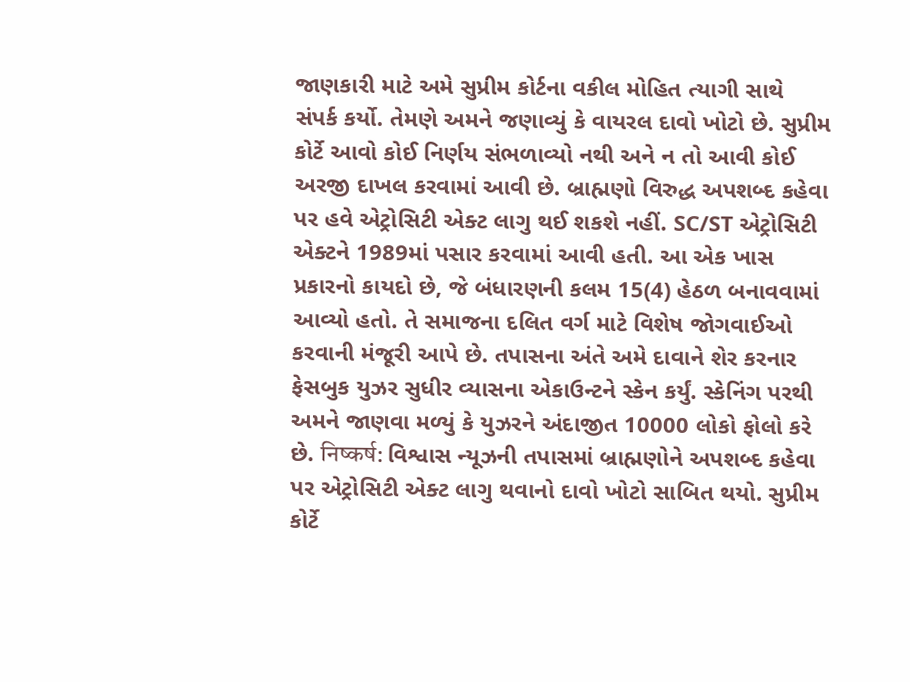જાણકારી માટે અમે સુપ્રીમ કોર્ટના વકીલ મોહિત ત્યાગી સાથે સંપર્ક કર્યો. તેમણે અમને જણાવ્યું કે વાયરલ દાવો ખોટો છે. સુપ્રીમ કોર્ટે આવો કોઈ નિર્ણય સંભળાવ્યો નથી અને ન તો આવી કોઈ અરજી દાખલ કરવામાં આવી છે. બ્રાહ્મણો વિરુદ્ધ અપશબ્દ કહેવા પર હવે એટ્રોસિટી એક્ટ લાગુ થઈ શકશે નહીં. SC/ST એટ્રોસિટી એક્ટને 1989માં પસાર કરવામાં આવી હતી. આ એક ખાસ પ્રકારનો કાયદો છે, જે બંધારણની કલમ 15(4) હેઠળ બનાવવામાં આવ્યો હતો. તે સમાજના દલિત વર્ગ માટે વિશેષ જોગવાઈઓ કરવાની મંજૂરી આપે છે. તપાસના અંતે અમે દાવાને શેર કરનાર ફેસબુક યુઝર સુધીર વ્યાસના એકાઉન્ટને સ્કેન કર્યું. સ્કેનિંગ પરથી અમને જાણવા મળ્યું કે યુઝરને અંદાજીત 10000 લોકો ફોલો કરે છે. निष्कर्ष: વિશ્વાસ ન્યૂઝની તપાસમાં બ્રાહ્મણોને અપશબ્દ કહેવા પર એટ્રોસિટી એક્ટ લાગુ થવાનો દાવો ખોટો સાબિત થયો. સુપ્રીમ કોર્ટે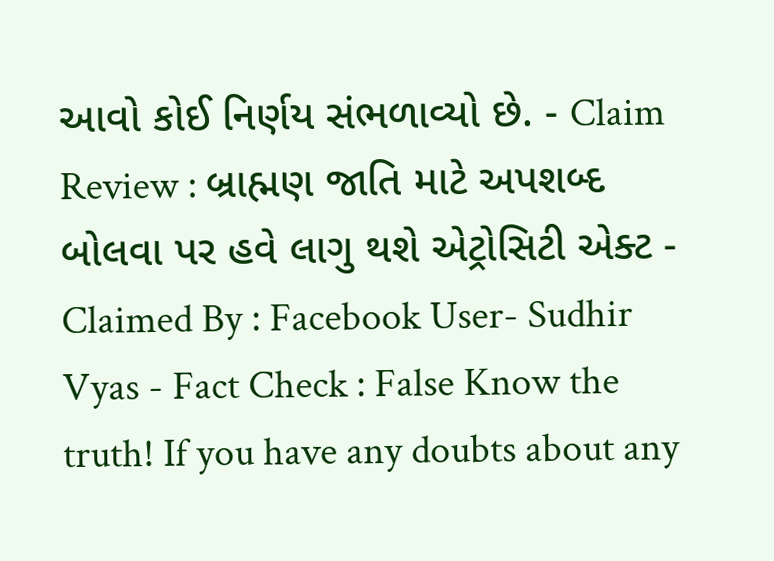આવો કોઈ નિર્ણય સંભળાવ્યો છે. - Claim Review : બ્રાહ્મણ જાતિ માટે અપશબ્દ બોલવા પર હવે લાગુ થશે એટ્રોસિટી એક્ટ - Claimed By : Facebook User- Sudhir Vyas - Fact Check : False Know the truth! If you have any doubts about any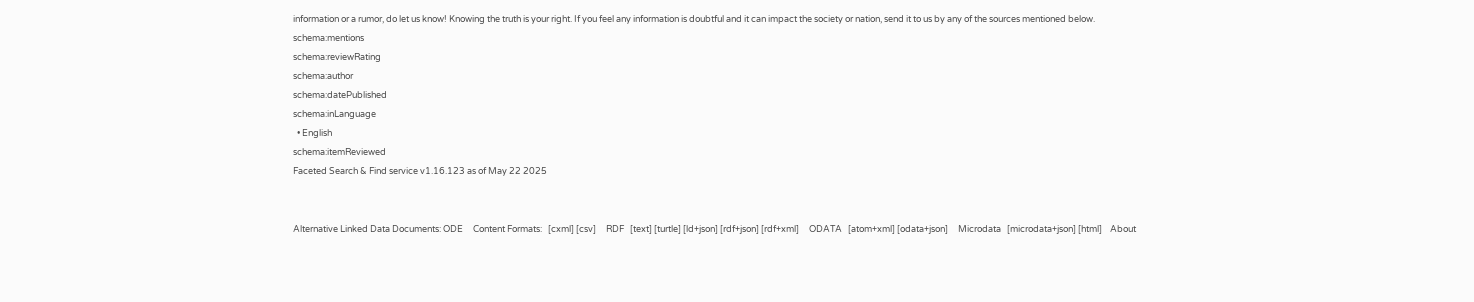information or a rumor, do let us know! Knowing the truth is your right. If you feel any information is doubtful and it can impact the society or nation, send it to us by any of the sources mentioned below.
schema:mentions
schema:reviewRating
schema:author
schema:datePublished
schema:inLanguage
  • English
schema:itemReviewed
Faceted Search & Find service v1.16.123 as of May 22 2025


Alternative Linked Data Documents: ODE     Content Formats:   [cxml] [csv]     RDF   [text] [turtle] [ld+json] [rdf+json] [rdf+xml]     ODATA   [atom+xml] [odata+json]     Microdata   [microdata+json] [html]    About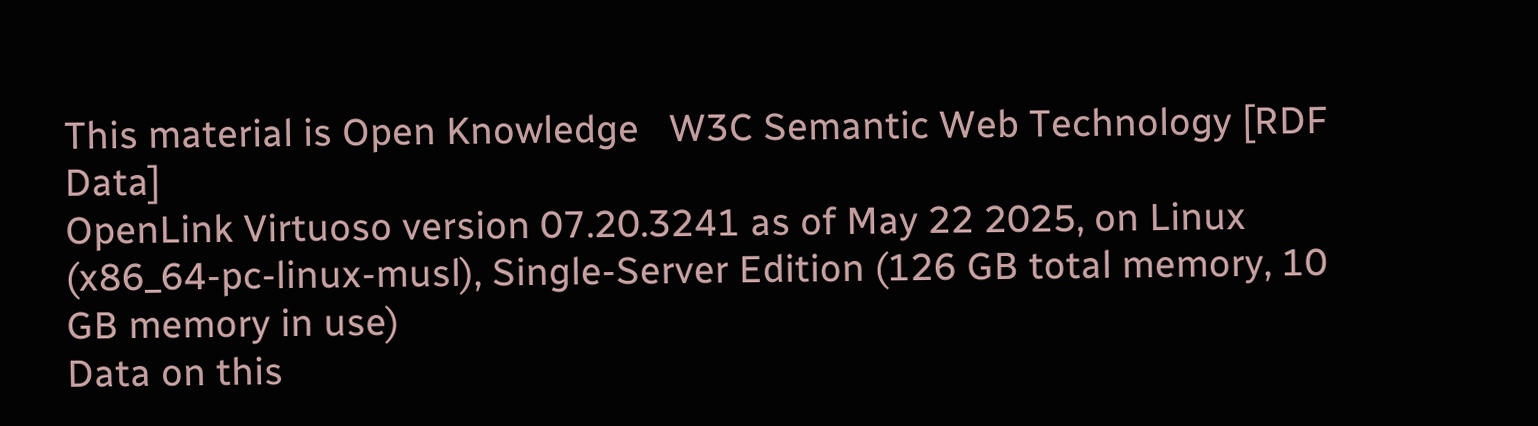This material is Open Knowledge   W3C Semantic Web Technology [RDF Data]
OpenLink Virtuoso version 07.20.3241 as of May 22 2025, on Linux (x86_64-pc-linux-musl), Single-Server Edition (126 GB total memory, 10 GB memory in use)
Data on this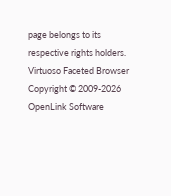page belongs to its respective rights holders.
Virtuoso Faceted Browser Copyright © 2009-2026 OpenLink Software